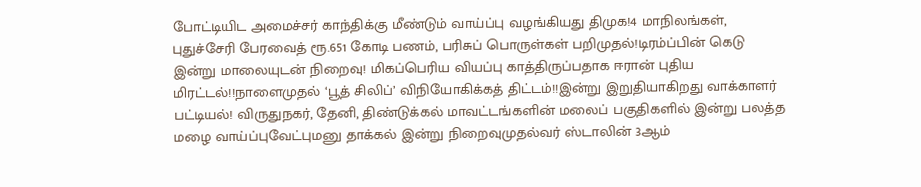போட்டியிட அமைச்சர் காந்திக்கு மீண்டும் வாய்ப்பு வழங்கியது திமுக!4 மாநிலங்கள், புதுச்சேரி பேரவைத் ரூ.651 கோடி பணம், பரிசுப் பொருள்கள் பறிமுதல்!டிரம்ப்பின் கெடு இன்று மாலையுடன் நிறைவு! மிகப்பெரிய வியப்பு காத்திருப்பதாக ஈரான் புதிய மிரட்டல்!!நாளைமுதல் ‘பூத் சிலிப்’ விநியோகிக்கத் திட்டம்!!இன்று இறுதியாகிறது வாக்காளர் பட்டியல்! விருதுநகர், தேனி, திண்டுக்கல் மாவட்டங்களின் மலைப் பகுதிகளில் இன்று பலத்த மழை வாய்ப்புவேட்புமனு தாக்கல் இன்று நிறைவுமுதல்வர் ஸ்டாலின் 3ஆம்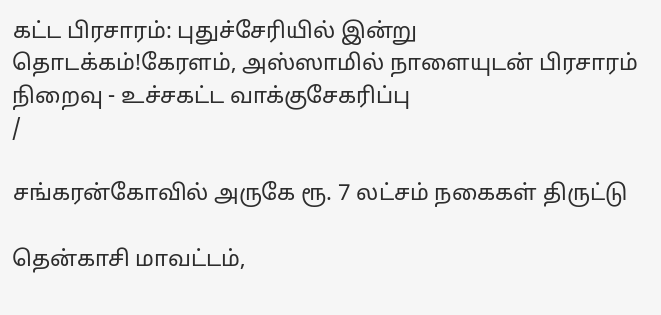கட்ட பிரசாரம்: புதுச்சேரியில் இன்று தொடக்கம்!கேரளம், அஸ்ஸாமில் நாளையுடன் பிரசாரம் நிறைவு - உச்சகட்ட வாக்குசேகரிப்பு
/

சங்கரன்கோவில் அருகே ரூ. 7 லட்சம் நகைகள் திருட்டு

தென்காசி மாவட்டம்,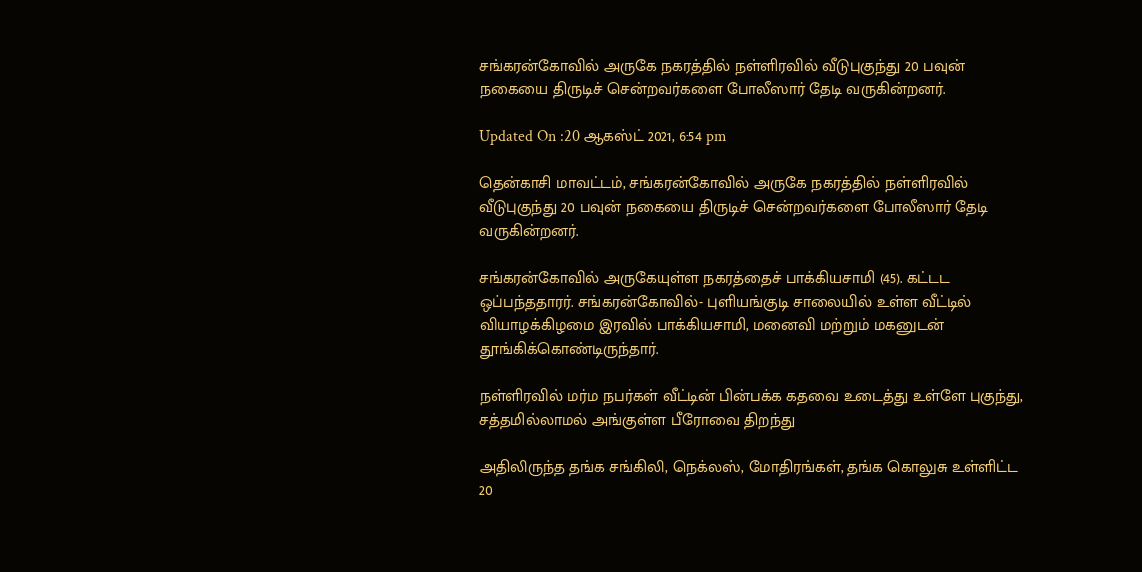சங்கரன்கோவில் அருகே நகரத்தில் நள்ளிரவில் வீடுபுகுந்து 20 பவுன் நகையை திருடிச் சென்றவர்களை போலீஸார் தேடி வருகின்றனர்.

Updated On :20 ஆகஸ்ட் 2021, 6:54 pm

தென்காசி மாவட்டம், சங்கரன்கோவில் அருகே நகரத்தில் நள்ளிரவில் வீடுபுகுந்து 20 பவுன் நகையை திருடிச் சென்றவர்களை போலீஸார் தேடி வருகின்றனர்.

சங்கரன்கோவில் அருகேயுள்ள நகரத்தைச் பாக்கியசாமி (45). கட்டட ஒப்பந்ததாரர். சங்கரன்கோவில்- புளியங்குடி சாலையில் உள்ள வீட்டில் வியாழக்கிழமை இரவில் பாக்கியசாமி, மனைவி மற்றும் மகனுடன் தூங்கிக்கொண்டிருந்தார்.

நள்ளிரவில் மர்ம நபர்கள் வீட்டின் பின்பக்க கதவை உடைத்து உள்ளே புகுந்து, சத்தமில்லாமல் அங்குள்ள பீரோவை திறந்து

அதிலிருந்த தங்க சங்கிலி, நெக்லஸ், மோதிரங்கள், தங்க கொலுசு உள்ளிட்ட 20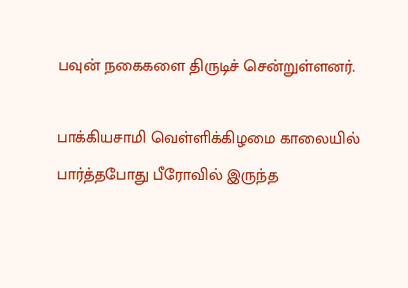பவுன் நகைகளை திருடிச் சென்றுள்ளனர்.

பாக்கியசாமி வெள்ளிக்கிழமை காலையில் பார்த்தபோது பீரோவில் இருந்த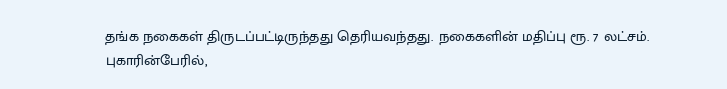தங்க நகைகள் திருடப்பட்டிருந்தது தெரியவந்தது. நகைகளின் மதிப்பு ரூ. 7 லட்சம். புகாரின்பேரில்,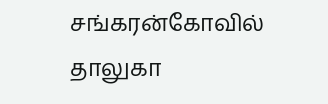சங்கரன்கோவில் தாலுகா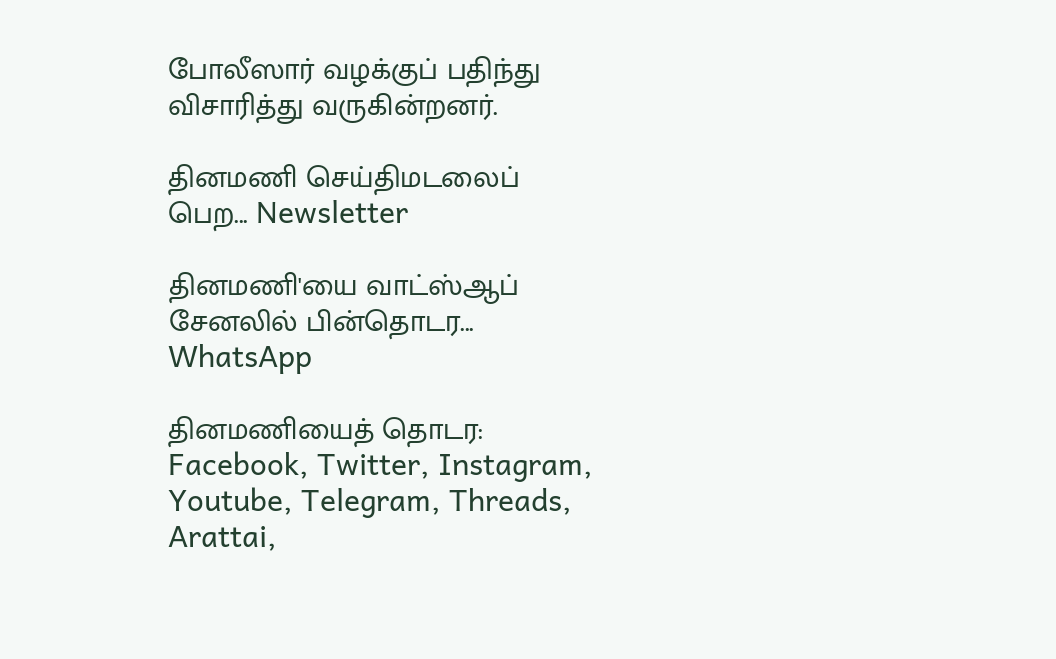போலீஸார் வழக்குப் பதிந்து விசாரித்து வருகின்றனர்.

தினமணி செய்திமடலைப் பெற... Newsletter

தினமணி'யை வாட்ஸ்ஆப் சேனலில் பின்தொடர... WhatsApp

தினமணியைத் தொடர: Facebook, Twitter, Instagram, Youtube, Telegram, Threads, Arattai,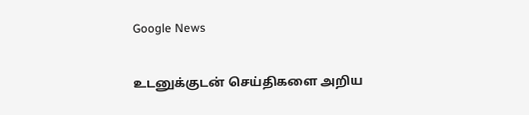Google News

உடனுக்குடன் செய்திகளை அறிய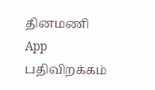தினமணி App பதிவிறக்கம்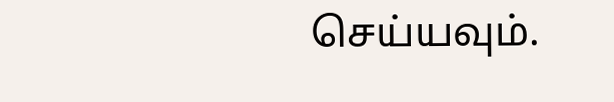செய்யவும்.